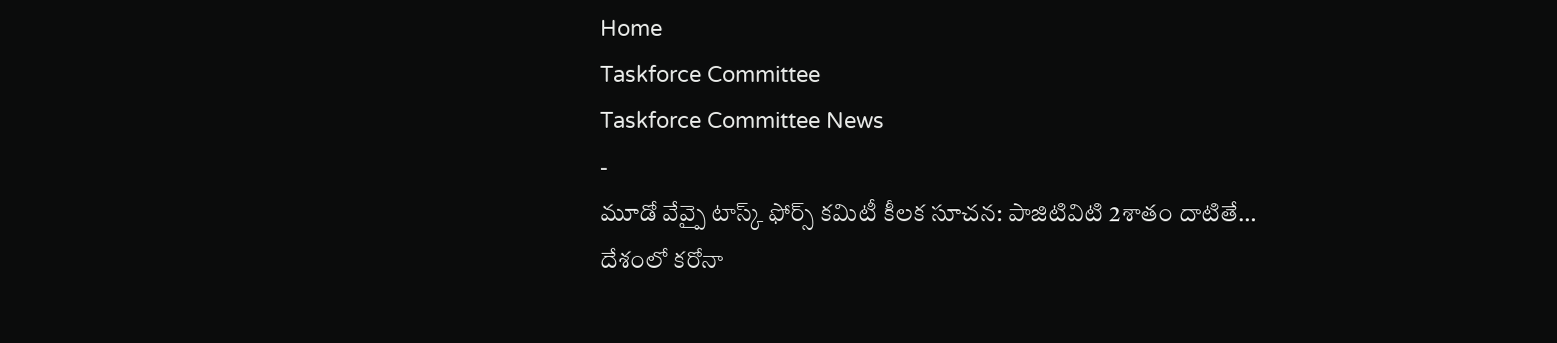Home
Taskforce Committee
Taskforce Committee News
-
మూడో వేవ్పై టాస్క్ ఫోర్స్ కమిటీ కీలక సూచన: పాజిటివిటి 2శాతం దాటితే…
దేశంలో కరోనా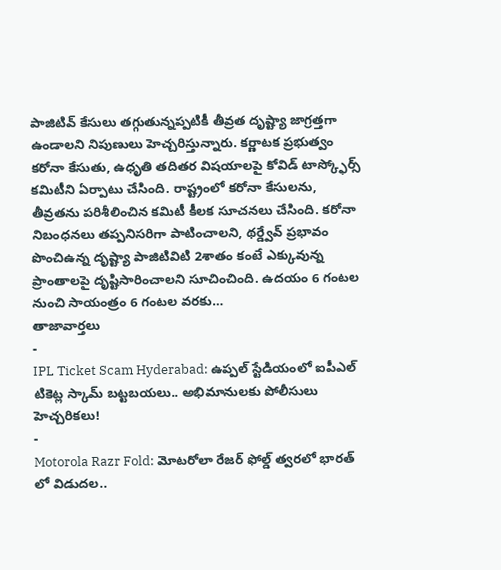పాజిటివ్ కేసులు తగ్గుతున్నప్పటికీ తీవ్రత దృష్ట్యా జాగ్రత్తగా ఉండాలని నిపుణులు హెచ్చరిస్తున్నారు. కర్ణాటక ప్రభుత్వం కరోనా కేసుతు, ఉధృతి తదితర విషయాలపై కోవిడ్ టాస్క్ఫోర్స్ కమిటీని ఏర్పాటు చేసింది. రాష్ట్రంలో కరోనా కేసులను, తీవ్రతను పరిశీలించిన కమిటీ కీలక సూచనలు చేసింది. కరోనా నిబంధనలు తప్పనిసరిగా పాటించాలని, థర్డ్వేవ్ ప్రభావం పొంచిఉన్న దృష్ట్యా పాజిటివిటి 2శాతం కంటే ఎక్కువున్న ప్రాంతాలపై దృష్టిసారించాలని సూచించింది. ఉదయం 6 గంటల నుంచి సాయంత్రం 6 గంటల వరకు…
తాజావార్తలు
-
IPL Ticket Scam Hyderabad: ఉప్పల్ స్టేడియంలో ఐపీఎల్ టికెట్ల స్కామ్ బట్టబయలు.. అభిమానులకు పోలీసులు హెచ్చరికలు!
-
Motorola Razr Fold: మోటరోలా రేజర్ ఫోల్డ్ త్వరలో భారత్ లో విడుదల..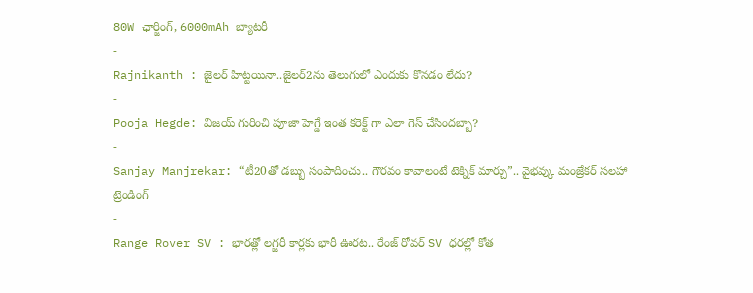80W ఛార్జింగ్, 6000mAh బ్యాటరీ
-
Rajnikanth : జైలర్ హిట్టయినా..జైలర్2ను తెలుగులో ఎందుకు కొనడం లేదు?
-
Pooja Hegde: విజయ్ గురించి పూజా హెగ్డే ఇంత కరెక్ట్ గా ఎలా గెస్ చేసిందబ్బా?
-
Sanjay Manjrekar: “టీ20తో డబ్బు సంపాదించు.. గౌరవం కావాలంటే టెక్నిక్ మార్చు”.. వైభవ్కు మంజ్రేకర్ సలహా
ట్రెండింగ్
-
Range Rover SV : భారత్లో లగ్జరీ కార్లకు భారీ ఊరట.. రేంజ్ రోవర్ SV ధరల్లో కోత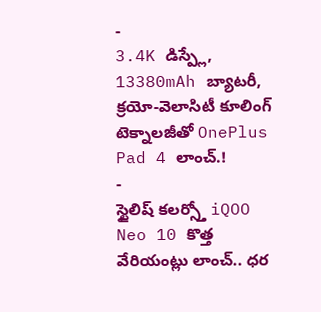-
3.4K డిస్ప్లే, 13380mAh బ్యాటరీ, క్రయో-వెలాసిటీ కూలింగ్ టెక్నాలజీతో OnePlus Pad 4 లాంచ్.!
-
స్టైలిష్ కలర్స్తో iQOO Neo 10 కొత్త వేరియంట్లు లాంచ్.. ధర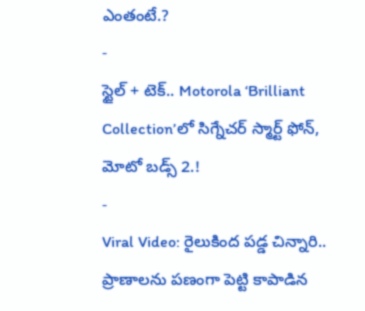ఎంతంటే.?
-
స్టైల్ + టెక్.. Motorola ‘Brilliant Collection’లో సిగ్నేచర్ స్మార్ట్ ఫోన్, మోటో బడ్స్ 2.!
-
Viral Video: రైలుకింద పడ్డ చిన్నారి.. ప్రాణాలను పణంగా పెట్టి కాపాడిన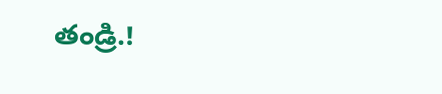తండ్రి.!